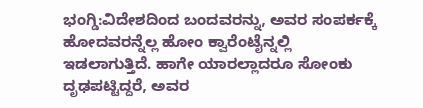ಭಂಗ್ಡಿ:ವಿದೇಶದಿಂದ ಬಂದವರನ್ನು, ಅವರ ಸಂಪರ್ಕಕ್ಕೆ ಹೋದವರನ್ನೆಲ್ಲ ಹೋಂ ಕ್ವಾರೆಂಟೈನ್ನಲ್ಲಿ ಇಡಲಾಗುತ್ತಿದೆ. ಹಾಗೇ ಯಾರಲ್ಲಾದರೂ ಸೋಂಕು ದೃಢಪಟ್ಟಿದ್ದರೆ, ಅವರ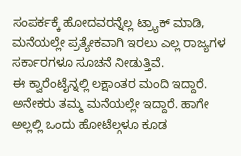ಸಂಪರ್ಕಕ್ಕೆ ಹೋದವರನ್ನೆಲ್ಲ ಟ್ರ್ಯಾಕ್ ಮಾಡಿ, ಮನೆಯಲ್ಲೇ ಪ್ರತ್ಯೇಕವಾಗಿ ಇರಲು ಎಲ್ಲ ರಾಜ್ಯಗಳ ಸರ್ಕಾರಗಳೂ ಸೂಚನೆ ನೀಡುತ್ತಿವೆ.
ಈ ಕ್ವಾರೆಂಟೈನ್ನಲ್ಲಿ ಲಕ್ಷಾಂತರ ಮಂದಿ ಇದ್ದಾರೆ. ಅನೇಕರು ತಮ್ಮ ಮನೆಯಲ್ಲೇ ಇದ್ದಾರೆ. ಹಾಗೇ ಅಲ್ಲಲ್ಲಿ ಒಂದು ಹೋಟೆಲ್ಗಳೂ ಕೂಡ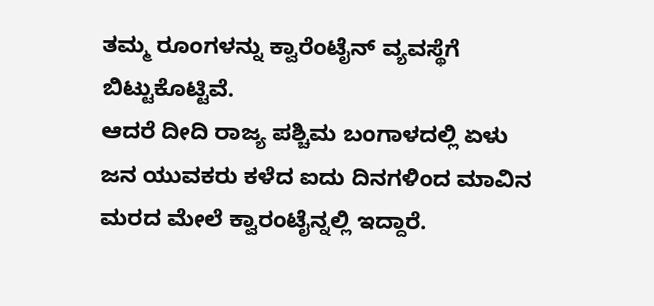ತಮ್ಮ ರೂಂಗಳನ್ನು ಕ್ವಾರೆಂಟೈನ್ ವ್ಯವಸ್ಥೆಗೆ ಬಿಟ್ಟುಕೊಟ್ಟಿವೆ.
ಆದರೆ ದೀದಿ ರಾಜ್ಯ ಪಶ್ಚಿಮ ಬಂಗಾಳದಲ್ಲಿ ಏಳು ಜನ ಯುವಕರು ಕಳೆದ ಐದು ದಿನಗಳಿಂದ ಮಾವಿನ ಮರದ ಮೇಲೆ ಕ್ವಾರಂಟೈನ್ನಲ್ಲಿ ಇದ್ದಾರೆ.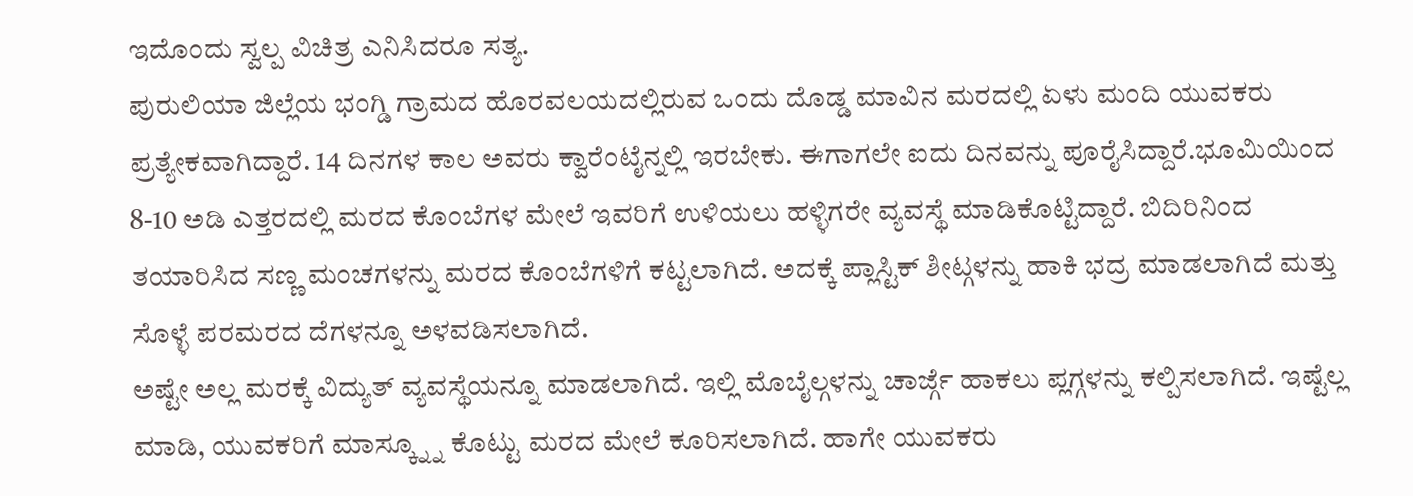ಇದೊಂದು ಸ್ವಲ್ಪ ವಿಚಿತ್ರ ಎನಿಸಿದರೂ ಸತ್ಯ.
ಪುರುಲಿಯಾ ಜಿಲ್ಲೆಯ ಭಂಗ್ಡಿ ಗ್ರಾಮದ ಹೊರವಲಯದಲ್ಲಿರುವ ಒಂದು ದೊಡ್ಡ ಮಾವಿನ ಮರದಲ್ಲಿ ಏಳು ಮಂದಿ ಯುವಕರು ಪ್ರತ್ಯೇಕವಾಗಿದ್ದಾರೆ. 14 ದಿನಗಳ ಕಾಲ ಅವರು ಕ್ವಾರೆಂಟೈನ್ನಲ್ಲಿ ಇರಬೇಕು. ಈಗಾಗಲೇ ಐದು ದಿನವನ್ನು ಪೂರೈಸಿದ್ದಾರೆ.ಭೂಮಿಯಿಂದ 8-10 ಅಡಿ ಎತ್ತರದಲ್ಲಿ ಮರದ ಕೊಂಬೆಗಳ ಮೇಲೆ ಇವರಿಗೆ ಉಳಿಯಲು ಹಳ್ಳಿಗರೇ ವ್ಯವಸ್ಥೆ ಮಾಡಿಕೊಟ್ಟಿದ್ದಾರೆ. ಬಿದಿರಿನಿಂದ ತಯಾರಿಸಿದ ಸಣ್ಣ ಮಂಚಗಳನ್ನು ಮರದ ಕೊಂಬೆಗಳಿಗೆ ಕಟ್ಟಲಾಗಿದೆ. ಅದಕ್ಕೆ ಪ್ಲಾಸ್ಟಿಕ್ ಶೀಟ್ಗಳನ್ನು ಹಾಕಿ ಭದ್ರ ಮಾಡಲಾಗಿದೆ ಮತ್ತು ಸೊಳ್ಳೆ ಪರಮರದ ದೆಗಳನ್ನೂ ಅಳವಡಿಸಲಾಗಿದೆ.
ಅಷ್ಟೇ ಅಲ್ಲ ಮರಕ್ಕೆ ವಿದ್ಯುತ್ ವ್ಯವಸ್ಥೆಯನ್ನೂ ಮಾಡಲಾಗಿದೆ. ಇಲ್ಲಿ ಮೊಬೈಲ್ಗಳನ್ನು ಚಾರ್ಜ್ಗೆ ಹಾಕಲು ಪ್ಲಗ್ಗಳನ್ನು ಕಲ್ಪಿಸಲಾಗಿದೆ. ಇಷ್ಟೆಲ್ಲ ಮಾಡಿ, ಯುವಕರಿಗೆ ಮಾಸ್ಕ್ನ್ನೂ ಕೊಟ್ಟು ಮರದ ಮೇಲೆ ಕೂರಿಸಲಾಗಿದೆ. ಹಾಗೇ ಯುವಕರು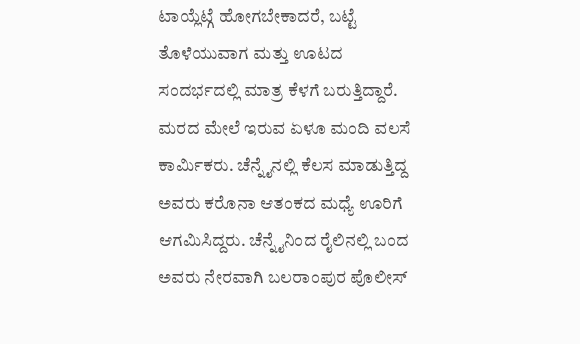ಟಾಯ್ಲೆಟ್ಗೆ ಹೋಗಬೇಕಾದರೆ, ಬಟ್ಟೆ ತೊಳೆಯುವಾಗ ಮತ್ತು ಊಟದ ಸಂದರ್ಭದಲ್ಲಿ ಮಾತ್ರ ಕೆಳಗೆ ಬರುತ್ತಿದ್ದಾರೆ.
ಮರದ ಮೇಲೆ ಇರುವ ಏಳೂ ಮಂದಿ ವಲಸೆ ಕಾರ್ಮಿಕರು. ಚೆನ್ನೈನಲ್ಲಿ ಕೆಲಸ ಮಾಡುತ್ತಿದ್ದ ಅವರು ಕರೊನಾ ಆತಂಕದ ಮಧ್ಯೆ ಊರಿಗೆ ಆಗಮಿಸಿದ್ದರು. ಚೆನ್ನೈನಿಂದ ರೈಲಿನಲ್ಲಿ ಬಂದ ಅವರು ನೇರವಾಗಿ ಬಲರಾಂಪುರ ಪೊಲೀಸ್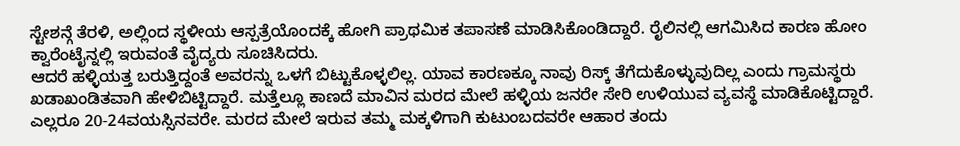ಸ್ಟೇಶನ್ಗೆ ತೆರಳಿ, ಅಲ್ಲಿಂದ ಸ್ಥಳೀಯ ಆಸ್ಪತ್ರೆಯೊಂದಕ್ಕೆ ಹೋಗಿ ಪ್ರಾಥಮಿಕ ತಪಾಸಣೆ ಮಾಡಿಸಿಕೊಂಡಿದ್ದಾರೆ. ರೈಲಿನಲ್ಲಿ ಆಗಮಿಸಿದ ಕಾರಣ ಹೋಂ ಕ್ವಾರೆಂಟೈನ್ನಲ್ಲಿ ಇರುವಂತೆ ವೈದ್ಯರು ಸೂಚಿಸಿದರು.
ಆದರೆ ಹಳ್ಳಿಯತ್ತ ಬರುತ್ತಿದ್ದಂತೆ ಅವರನ್ನು ಒಳಗೆ ಬಿಟ್ಟುಕೊಳ್ಳಲಿಲ್ಲ. ಯಾವ ಕಾರಣಕ್ಕೂ ನಾವು ರಿಸ್ಕ್ ತೆಗೆದುಕೊಳ್ಳುವುದಿಲ್ಲ ಎಂದು ಗ್ರಾಮಸ್ಥರು ಖಡಾಖಂಡಿತವಾಗಿ ಹೇಳಿಬಿಟ್ಟಿದ್ದಾರೆ. ಮತ್ತೆಲ್ಲೂ ಕಾಣದೆ ಮಾವಿನ ಮರದ ಮೇಲೆ ಹಳ್ಳಿಯ ಜನರೇ ಸೇರಿ ಉಳಿಯುವ ವ್ಯವಸ್ಥೆ ಮಾಡಿಕೊಟ್ಟಿದ್ದಾರೆ.
ಎಲ್ಲರೂ 20-24ವಯಸ್ಸಿನವರೇ. ಮರದ ಮೇಲೆ ಇರುವ ತಮ್ಮ ಮಕ್ಕಳಿಗಾಗಿ ಕುಟುಂಬದವರೇ ಆಹಾರ ತಂದು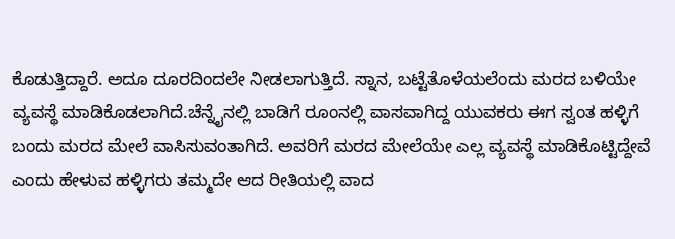ಕೊಡುತ್ತಿದ್ದಾರೆ. ಅದೂ ದೂರದಿಂದಲೇ ನೀಡಲಾಗುತ್ತಿದೆ. ಸ್ನಾನ, ಬಟ್ಟೆತೊಳೆಯಲೆಂದು ಮರದ ಬಳಿಯೇ ವ್ಯವಸ್ಥೆ ಮಾಡಿಕೊಡಲಾಗಿದೆ.ಚೆನ್ನೈನಲ್ಲಿ ಬಾಡಿಗೆ ರೂಂನಲ್ಲಿ ವಾಸವಾಗಿದ್ದ ಯುವಕರು ಈಗ ಸ್ವಂತ ಹಳ್ಳಿಗೆ ಬಂದು ಮರದ ಮೇಲೆ ವಾಸಿಸುವಂತಾಗಿದೆ. ಅವರಿಗೆ ಮರದ ಮೇಲೆಯೇ ಎಲ್ಲ ವ್ಯವಸ್ಥೆ ಮಾಡಿಕೊಟ್ಟಿದ್ದೇವೆ ಎಂದು ಹೇಳುವ ಹಳ್ಳಿಗರು ತಮ್ಮದೇ ಆದ ರೀತಿಯಲ್ಲಿ ವಾದ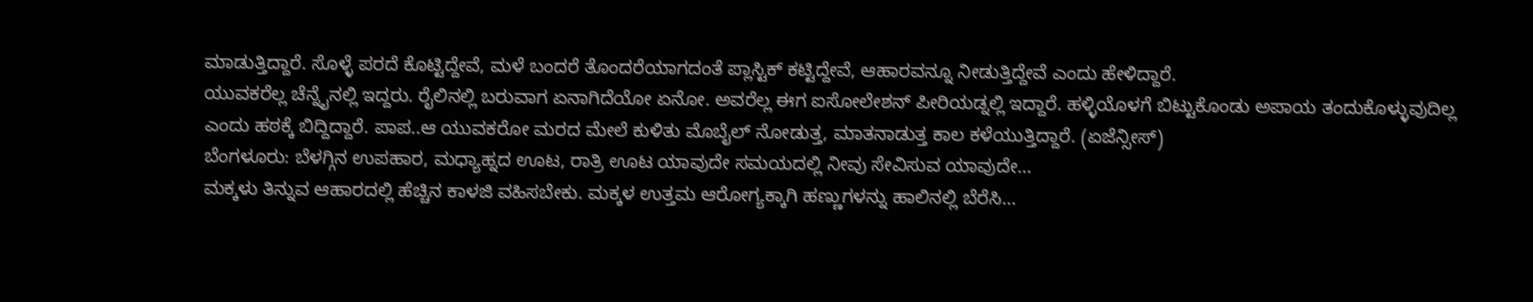ಮಾಡುತ್ತಿದ್ದಾರೆ. ಸೊಳ್ಳೆ ಪರದೆ ಕೊಟ್ಟಿದ್ದೇವೆ, ಮಳೆ ಬಂದರೆ ತೊಂದರೆಯಾಗದಂತೆ ಪ್ಲಾಸ್ಟಿಕ್ ಕಟ್ಟಿದ್ದೇವೆ, ಆಹಾರವನ್ನೂ ನೀಡುತ್ತಿದ್ದೇವೆ ಎಂದು ಹೇಳಿದ್ದಾರೆ.
ಯುವಕರೆಲ್ಲ ಚೆನ್ನೈನಲ್ಲಿ ಇದ್ದರು. ರೈಲಿನಲ್ಲಿ ಬರುವಾಗ ಏನಾಗಿದೆಯೋ ಏನೋ. ಅವರೆಲ್ಲ ಈಗ ಐಸೋಲೇಶನ್ ಪೀರಿಯಡ್ನಲ್ಲಿ ಇದ್ದಾರೆ. ಹಳ್ಳಿಯೊಳಗೆ ಬಿಟ್ಟುಕೊಂಡು ಅಪಾಯ ತಂದುಕೊಳ್ಳುವುದಿಲ್ಲ ಎಂದು ಹಠಕ್ಕೆ ಬಿದ್ದಿದ್ದಾರೆ. ಪಾಪ..ಆ ಯುವಕರೋ ಮರದ ಮೇಲೆ ಕುಳಿತು ಮೊಬೈಲ್ ನೋಡುತ್ತ, ಮಾತನಾಡುತ್ತ ಕಾಲ ಕಳೆಯುತ್ತಿದ್ದಾರೆ. (ಏಜೆನ್ಸೀಸ್)
ಬೆಂಗಳೂರು: ಬೆಳಗ್ಗಿನ ಉಪಹಾರ, ಮಧ್ಯಾಹ್ನದ ಊಟ, ರಾತ್ರಿ ಊಟ ಯಾವುದೇ ಸಮಯದಲ್ಲಿ ನೀವು ಸೇವಿಸುವ ಯಾವುದೇ…
ಮಕ್ಕಳು ತಿನ್ನುವ ಆಹಾರದಲ್ಲಿ ಹೆಚ್ಚಿನ ಕಾಳಜಿ ವಹಿಸಬೇಕು. ಮಕ್ಕಳ ಉತ್ತಮ ಆರೋಗ್ಯಕ್ಕಾಗಿ ಹಣ್ಣುಗಳನ್ನು ಹಾಲಿನಲ್ಲಿ ಬೆರೆಸಿ…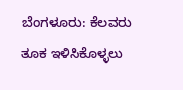ಬೆಂಗಳೂರು: ಕೆಲವರು ತೂಕ ಇಳಿಸಿಕೊಳ್ಳಲು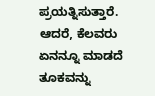ಪ್ರಯತ್ನಿಸುತ್ತಾರೆ. ಆದರೆ, ಕೆಲವರು ಏನನ್ನೂ ಮಾಡದೆ ತೂಕವನ್ನು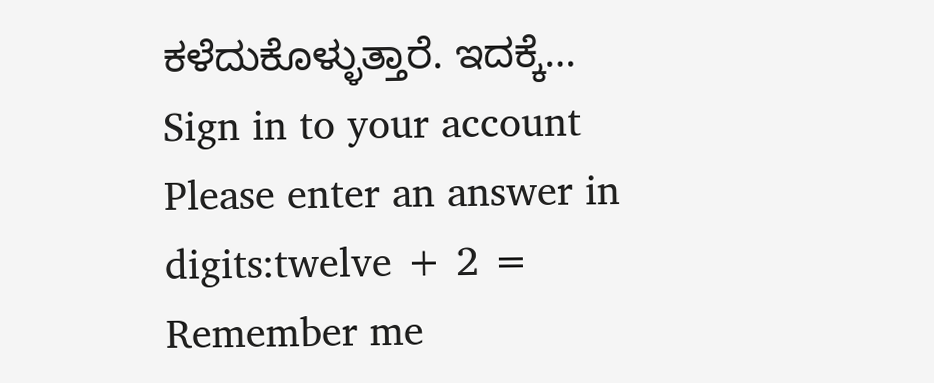ಕಳೆದುಕೊಳ್ಳುತ್ತಾರೆ. ಇದಕ್ಕೆ…
Sign in to your account
Please enter an answer in digits:twelve + 2 =
Remember me